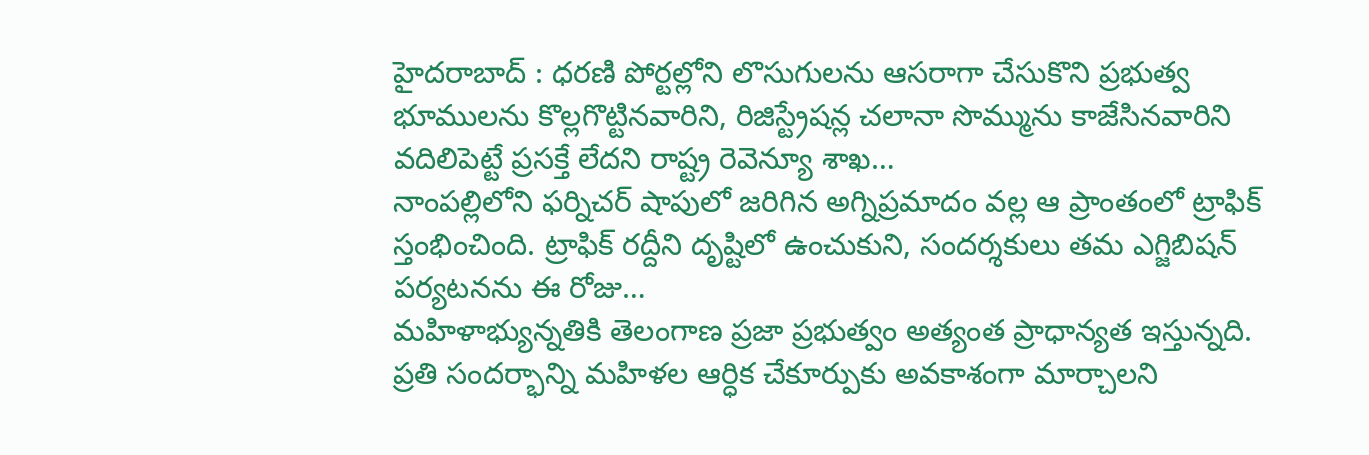హైదరాబాద్ : ధరణి పోర్టల్లోని లొసుగులను ఆసరాగా చేసుకొని ప్రభుత్వ భూములను కొల్లగొట్టినవారిని, రిజిస్ట్రేషన్ల చలానా సొమ్మును కాజేసినవారిని వదిలిపెట్టే ప్రసక్తే లేదని రాష్ట్ర రెవెన్యూ శాఖ…
నాంపల్లిలోని ఫర్నిచర్ షాపులో జరిగిన అగ్నిప్రమాదం వల్ల ఆ ప్రాంతంలో ట్రాఫిక్ స్తంభించింది. ట్రాఫిక్ రద్దీని దృష్టిలో ఉంచుకుని, సందర్శకులు తమ ఎగ్జిబిషన్ పర్యటనను ఈ రోజు…
మహిళాభ్యున్నతికి తెలంగాణ ప్రజా ప్రభుత్వం అత్యంత ప్రాధాన్యత ఇస్తున్నది. ప్రతి సందర్భాన్ని మహిళల ఆర్ధిక చేకూర్పుకు అవకాశంగా మార్చాలని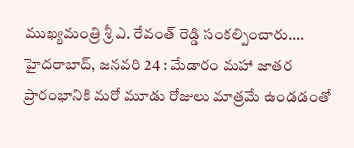ముఖ్యమంత్రి శ్రీ ఎ. రేవంత్ రెడ్డి సంకల్పించారు.…
హైదరాబాద్, జనవరి 24 : మేడారం మహా జాతర ప్రారంభానికి మరో మూడు రోజులు మాత్రమే ఉండడంతో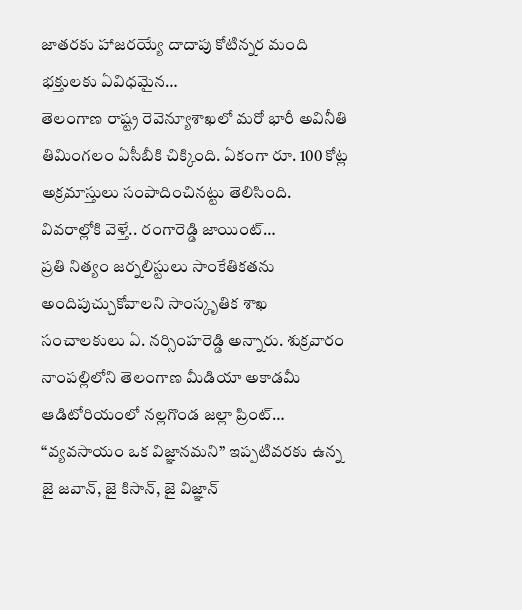జాతరకు హాజరయ్యే దాదాపు కోటిన్నర మంది భక్తులకు ఏవిధమైన…
తెలంగాణ రాష్ట్ర రెవెన్యూశాఖలో మరో భారీ అవినీతి తిమింగలం ఏసీబీకి చిక్కింది. ఏకంగా రూ. 100 కోట్ల అక్రమాస్తులు సంపాదించినట్టు తెలిసింది. వివరాల్లోకి వెళ్తే.. రంగారెడ్డి జాయింట్…
ప్రతి నిత్యం జర్నలిస్టులు సాంకేతికతను అందిపుచ్చుకోవాలని సాంస్కృతిక శాఖ సంచాలకులు ఏ. నర్సింహరెడ్డి అన్నారు. శుక్రవారం నాంపల్లిలోని తెలంగాణ మీడియా అకాడమీ ఆడిటోరియంలో నల్లగొండ జల్లా ప్రింట్…
“వ్యవసాయం ఒక విజ్ఞానమని” ఇప్పటివరకు ఉన్న జై జవాన్, జై కిసాన్, జై విజ్ఞాన్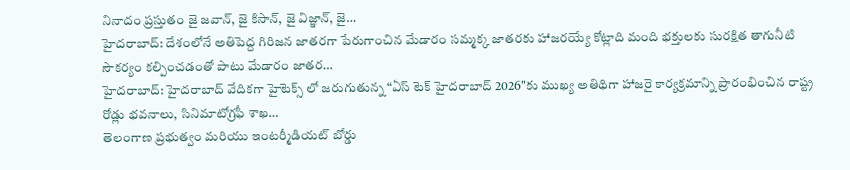నినాదం ప్రస్తుతం జై జవాన్, జై కిసాన్, జై విజ్ఞాన్, జై…
హైదరాబాద్: దేశంలోనే అతిపెద్ద గిరిజన జాతరగా పేరుగాంచిన మేడారం సమ్మక్క జాతరకు హాజరయ్యే కోట్లాది మంది భక్తులకు సురక్షిత తాగునీటి సౌకర్యం కల్పించడంతో పాటు మేడారం జాతర…
హైదరాబాద్: హైదరాబాద్ వేదికగా హైటెక్స్ లో జరుగుతున్న “ఏస్ టెక్ హైదరాబాద్ 2026″కు ముఖ్య అతిథిగా హాజరై కార్యక్రమాన్ని ప్రారంభించిన రాష్ట్ర రోడ్లు భవనాలు, సినిమాటోగ్రఫీ శాఖ…
తెలంగాణ ప్రభుత్వం మరియు ఇంటర్మీడియట్ బోర్డు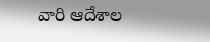వారి ఆదేశాల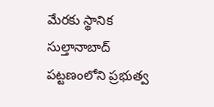మేరకు స్థానిక సుల్తానాబాద్ పట్టణంలోని ప్రభుత్వ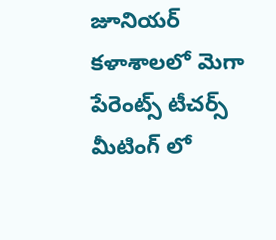జూనియర్ కళాశాలలో మెగా పేరెంట్స్ టీచర్స్ మీటింగ్ లో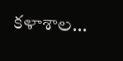కళాశాల…